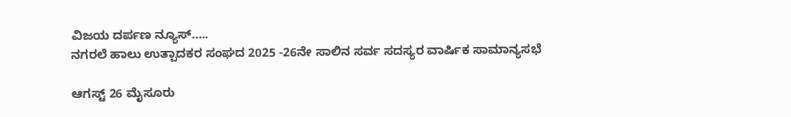ವಿಜಯ ದರ್ಪಣ ನ್ಯೂಸ್…..
ನಗರಲೆ ಹಾಲು ಉತ್ಪಾದಕರ ಸಂಘದ 2025 -26ನೇ ಸಾಲಿನ ಸರ್ವ ಸದಸ್ಯರ ವಾರ್ಷಿಕ ಸಾಮಾನ್ಯಸಭೆ

ಆಗಸ್ಟ್ 26 ಮೈಸೂರು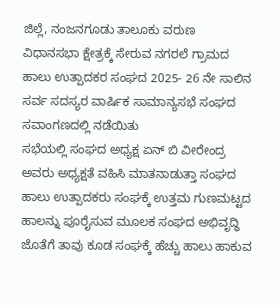ಜಿಲ್ಲೆ, ನಂಜನಗೂಡು ತಾಲೂಕು ವರುಣ ವಿಧಾನಸಭಾ ಕ್ಷೇತ್ರಕ್ಕೆ ಸೇರುವ ನಗರಲೆ ಗ್ರಾಮದ ಹಾಲು ಉತ್ಪಾದಕರ ಸಂಘದ 2025- 26 ನೇ ಸಾಲಿನ ಸರ್ವ ಸದಸ್ಯರ ವಾರ್ಷಿಕ ಸಾಮಾನ್ಯಸಭೆ ಸಂಘದ ಸವಾಂಗಣದಲ್ಲಿ ನಡೆಯಿತು
ಸಭೆಯಲ್ಲಿ ಸಂಘದ ಅಧ್ಯಕ್ಷ ಏನ್ ಬಿ ವೀರೇಂದ್ರ ಅವರು ಅಧ್ಯಕ್ಷತೆ ವಹಿಸಿ ಮಾತನಾಡುತ್ತಾ ಸಂಘದ ಹಾಲು ಉತ್ಪಾದಕರು ಸಂಘಕ್ಕೆ ಉತ್ತಮ ಗುಣಮಟ್ಟದ ಹಾಲನ್ನು ಪೂರೈಸುವ ಮೂಲಕ ಸಂಘದ ಅಭಿವೃದ್ಧಿ ಜೊತೆಗೆ ತಾವು ಕೂಡ ಸಂಘಕ್ಕೆ ಹೆಚ್ಚು ಹಾಲು ಹಾಕುವ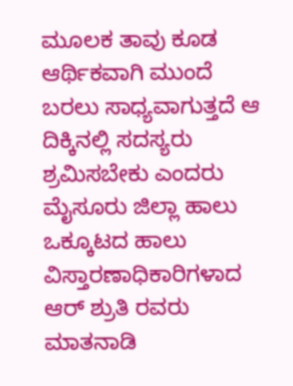ಮೂಲಕ ತಾವು ಕೂಡ ಆರ್ಥಿಕವಾಗಿ ಮುಂದೆ ಬರಲು ಸಾಧ್ಯವಾಗುತ್ತದೆ ಆ ದಿಕ್ಕಿನಲ್ಲಿ ಸದಸ್ಯರು ಶ್ರಮಿಸಬೇಕು ಎಂದರು
ಮೈಸೂರು ಜಿಲ್ಲಾ ಹಾಲು ಒಕ್ಕೂಟದ ಹಾಲು ವಿಸ್ತಾರಣಾಧಿಕಾರಿಗಳಾದ ಆರ್ ಶ್ರುತಿ ರವರು ಮಾತನಾಡಿ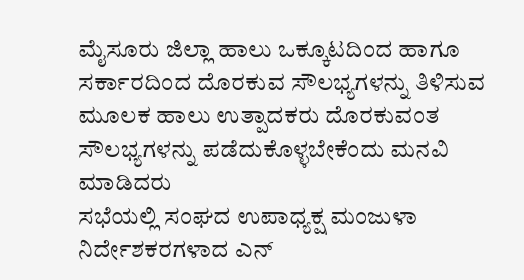ಮೈಸೂರು ಜಿಲ್ಲಾ ಹಾಲು ಒಕ್ಕೂಟದಿಂದ ಹಾಗೂ ಸರ್ಕಾರದಿಂದ ದೊರಕುವ ಸೌಲಭ್ಯಗಳನ್ನು ತಿಳಿಸುವ ಮೂಲಕ ಹಾಲು ಉತ್ಪಾದಕರು ದೊರಕುವಂತ ಸೌಲಭ್ಯಗಳನ್ನು ಪಡೆದುಕೊಳ್ಳಬೇಕೆಂದು ಮನವಿ ಮಾಡಿದರು
ಸಭೆಯಲ್ಲಿ ಸಂಘದ ಉಪಾಧ್ಯಕ್ಷ ಮಂಜುಳಾ ನಿರ್ದೇಶಕರಗಳಾದ ಎನ್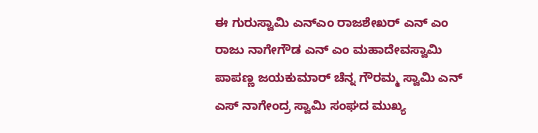ಈ ಗುರುಸ್ವಾಮಿ ಎನ್ಎಂ ರಾಜಶೇಖರ್ ಎನ್ ಎಂ ರಾಜು ನಾಗೇಗೌಡ ಎನ್ ಎಂ ಮಹಾದೇವಸ್ವಾಮಿ ಪಾಪಣ್ಣ ಜಯಕುಮಾರ್ ಚೆನ್ನ ಗೌರಮ್ಮ ಸ್ವಾಮಿ ಎನ್ ಎಸ್ ನಾಗೇಂದ್ರ ಸ್ವಾಮಿ ಸಂಘದ ಮುಖ್ಯ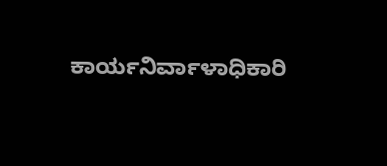ಕಾರ್ಯನಿರ್ವಾಳಾಧಿಕಾರಿ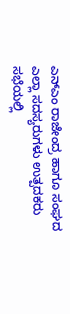ಎನ್ಎಂ ರಾಜೇಂದ್ರ ಹಾಗೂ ಸಂಘದ ಎಲ್ಲಾ ಸದಸ್ಯರುಗಳು ಉತ್ಪದಕರು ಸಭೆಯಲ್ಲಿ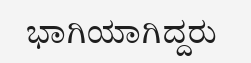ಭಾಗಿಯಾಗಿದ್ದರು